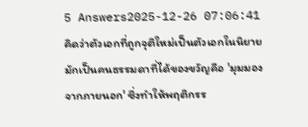5 Answers2025-12-26 07:06:41
คิดว่าตัวเอกที่ถูกจุติใหม่เป็นตัวเอกในนิยาย มักเป็นคนธรรมดาที่ได้ของขวัญคือ 'มุมมองจากภายนอก' ซึ่งทำให้พฤติกรร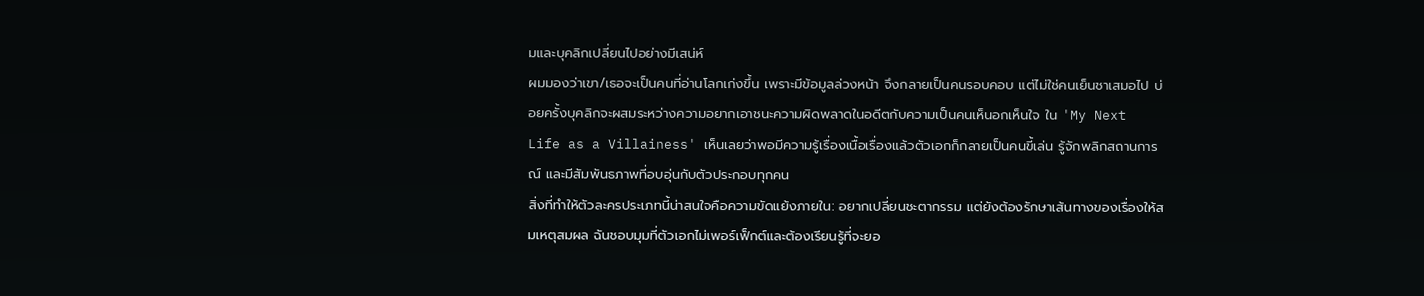มและบุคลิกเปลี่ยนไปอย่างมีเสน่ห์
ผมมองว่าเขา/เธอจะเป็นคนที่อ่านโลกเก่งขึ้น เพราะมีข้อมูลล่วงหน้า จึงกลายเป็นคนรอบคอบ แต่ไม่ใช่คนเย็นชาเสมอไป บ่อยครั้งบุคลิกจะผสมระหว่างความอยากเอาชนะความผิดพลาดในอดีตกับความเป็นคนเห็นอกเห็นใจ ใน 'My Next Life as a Villainess' เห็นเลยว่าพอมีความรู้เรื่องเนื้อเรื่องแล้วตัวเอกก็กลายเป็นคนขี้เล่น รู้จักพลิกสถานการณ์ และมีสัมพันธภาพที่อบอุ่นกับตัวประกอบทุกคน
สิ่งที่ทำให้ตัวละครประเภทนี้น่าสนใจคือความขัดแย้งภายใน: อยากเปลี่ยนชะตากรรม แต่ยังต้องรักษาเส้นทางของเรื่องให้สมเหตุสมผล ฉันชอบมุมที่ตัวเอกไม่เพอร์เฟ็กต์และต้องเรียนรู้ที่จะยอ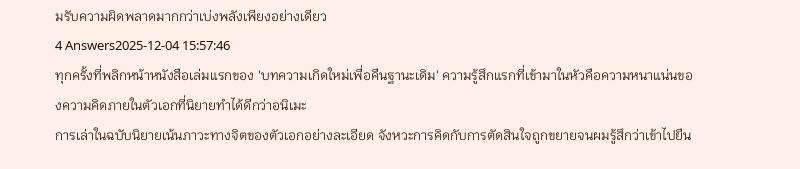มรับความผิดพลาดมากกว่าเบ่งพลังเพียงอย่างเดียว
4 Answers2025-12-04 15:57:46
ทุกครั้งที่พลิกหน้าหนังสือเล่มแรกของ 'บทความเกิดใหม่เพื่อคืนฐานะเดิม' ความรู้สึกแรกที่เข้ามาในหัวคือความหนาแน่นของความคิดภายในตัวเอกที่นิยายทำได้ดีกว่าอนิเมะ
การเล่าในฉบับนิยายเน้นภาวะทางจิตของตัวเอกอย่างละเอียด จังหวะการคิดกับการตัดสินใจถูกขยายจนผมรู้สึกว่าเข้าไปยืน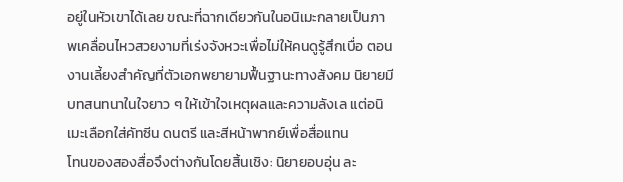อยู่ในหัวเขาได้เลย ขณะที่ฉากเดียวกันในอนิเมะกลายเป็นภาพเคลื่อนไหวสวยงามที่เร่งจังหวะเพื่อไม่ให้คนดูรู้สึกเบื่อ ตอนงานเลี้ยงสำคัญที่ตัวเอกพยายามฟื้นฐานะทางสังคม นิยายมีบทสนทนาในใจยาว ๆ ให้เข้าใจเหตุผลและความลังเล แต่อนิเมะเลือกใส่คัทซีน ดนตรี และสีหน้าพากย์เพื่อสื่อแทน
โทนของสองสื่อจึงต่างกันโดยสิ้นเชิง: นิยายอบอุ่น ละ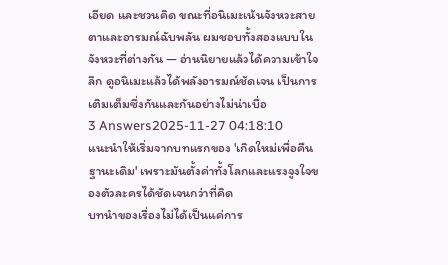เอียด และชวนคิด ขณะที่อนิเมะเน้นจังหวะสายตาและอารมณ์ฉับพลัน ผมชอบทั้งสองแบบในจังหวะที่ต่างกัน — อ่านนิยายแล้วได้ความเข้าใจลึก ดูอนิเมะแล้วได้พลังอารมณ์ชัดเจน เป็นการเติมเต็มซึ่งกันและกันอย่างไม่น่าเบื่อ
3 Answers2025-11-27 04:18:10
แนะนำให้เริ่มจากบทแรกของ 'เกิดใหม่เพื่อคืนฐานะเดิม' เพราะมันตั้งค่าทั้งโลกและแรงจูงใจของตัวละครได้ชัดเจนกว่าที่คิด
บทนำของเรื่องไม่ได้เป็นแค่การ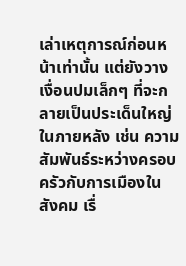เล่าเหตุการณ์ก่อนหน้าเท่านั้น แต่ยังวางเงื่อนปมเล็กๆ ที่จะกลายเป็นประเด็นใหญ่ในภายหลัง เช่น ความสัมพันธ์ระหว่างครอบครัวกับการเมืองในสังคม เรื่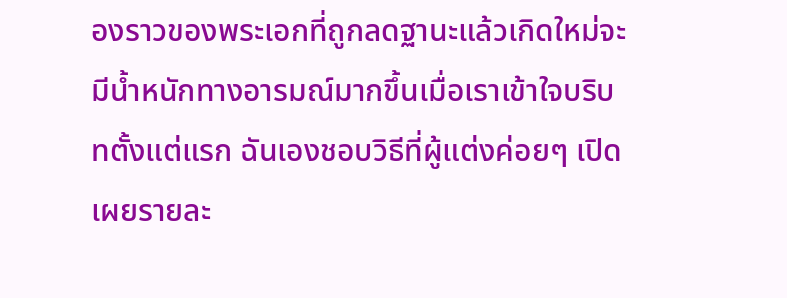องราวของพระเอกที่ถูกลดฐานะแล้วเกิดใหม่จะมีน้ำหนักทางอารมณ์มากขึ้นเมื่อเราเข้าใจบริบทตั้งแต่แรก ฉันเองชอบวิธีที่ผู้แต่งค่อยๆ เปิดเผยรายละ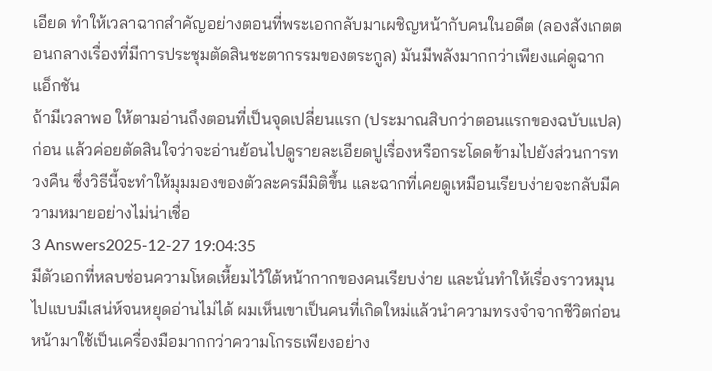เอียด ทำให้เวลาฉากสำคัญอย่างตอนที่พระเอกกลับมาเผชิญหน้ากับคนในอดีต (ลองสังเกตตอนกลางเรื่องที่มีการประชุมตัดสินชะตากรรมของตระกูล) มันมีพลังมากกว่าเพียงแค่ดูฉากแอ็กชัน
ถ้ามีเวลาพอ ให้ตามอ่านถึงตอนที่เป็นจุดเปลี่ยนแรก (ประมาณสิบกว่าตอนแรกของฉบับแปล) ก่อน แล้วค่อยตัดสินใจว่าจะอ่านย้อนไปดูรายละเอียดปูเรื่องหรือกระโดดข้ามไปยังส่วนการทวงคืน ซึ่งวิธีนี้จะทำให้มุมมองของตัวละครมีมิติขึ้น และฉากที่เคยดูเหมือนเรียบง่ายจะกลับมีความหมายอย่างไม่น่าเชื่อ
3 Answers2025-12-27 19:04:35
มีตัวเอกที่หลบซ่อนความโหดเหี้ยมไว้ใต้หน้ากากของคนเรียบง่าย และนั่นทำให้เรื่องราวหมุนไปแบบมีเสน่ห์จนหยุดอ่านไม่ได้ ผมเห็นเขาเป็นคนที่เกิดใหม่แล้วนำความทรงจำจากชีวิตก่อนหน้ามาใช้เป็นเครื่องมือมากกว่าความโกรธเพียงอย่าง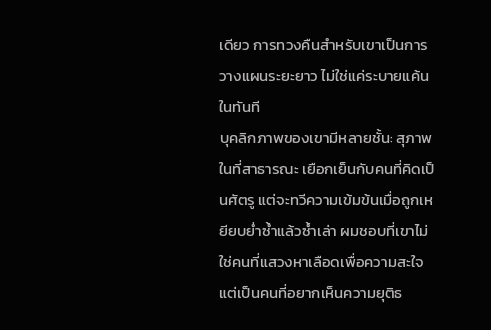เดียว การทวงคืนสำหรับเขาเป็นการวางแผนระยะยาว ไม่ใช่แค่ระบายแค้นในทันที
บุคลิกภาพของเขามีหลายชั้น: สุภาพในที่สาธารณะ เยือกเย็นกับคนที่คิดเป็นศัตรู แต่จะทวีความเข้มข้นเมื่อถูกเหยียบย่ำซ้ำแล้วซ้ำเล่า ผมชอบที่เขาไม่ใช่คนที่แสวงหาเลือดเพื่อความสะใจ แต่เป็นคนที่อยากเห็นความยุติธ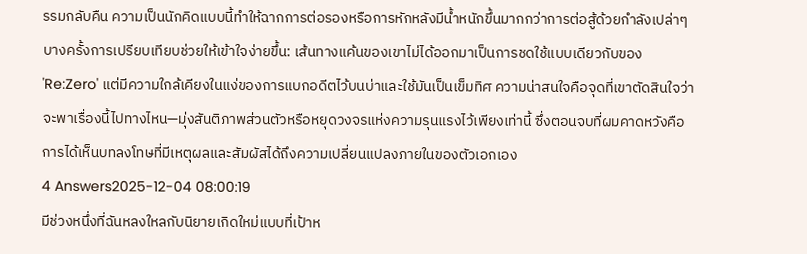รรมกลับคืน ความเป็นนักคิดแบบนี้ทำให้ฉากการต่อรองหรือการหักหลังมีน้ำหนักขึ้นมากกว่าการต่อสู้ด้วยกำลังเปล่าๆ
บางครั้งการเปรียบเทียบช่วยให้เข้าใจง่ายขึ้น: เส้นทางแค้นของเขาไม่ได้ออกมาเป็นการชดใช้แบบเดียวกับของ 'Re:Zero' แต่มีความใกล้เคียงในแง่ของการแบกอดีตไว้บนบ่าและใช้มันเป็นเข็มทิศ ความน่าสนใจคือจุดที่เขาตัดสินใจว่าจะพาเรื่องนี้ไปทางไหน—มุ่งสันติภาพส่วนตัวหรือหยุดวงจรแห่งความรุนแรงไว้เพียงเท่านี้ ซึ่งตอนจบที่ผมคาดหวังคือการได้เห็นบทลงโทษที่มีเหตุผลและสัมผัสได้ถึงความเปลี่ยนแปลงภายในของตัวเอกเอง
4 Answers2025-12-04 08:00:19
มีช่วงหนึ่งที่ฉันหลงใหลกับนิยายเกิดใหม่แบบที่เป้าห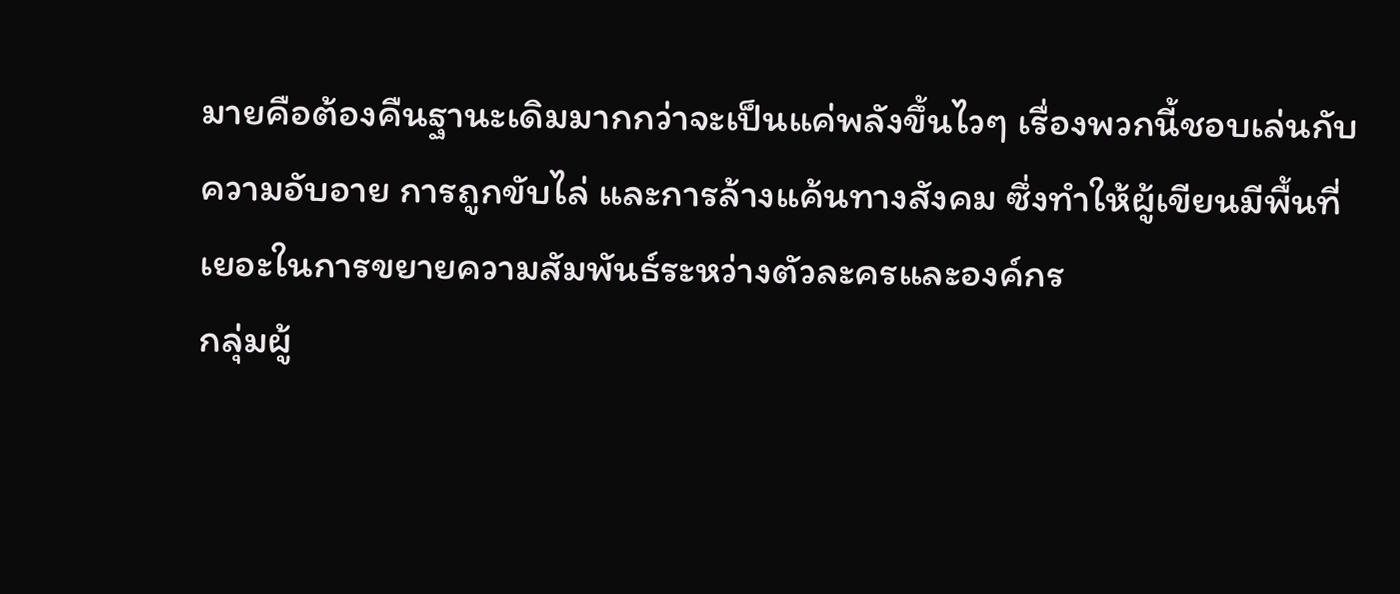มายคือต้องคืนฐานะเดิมมากกว่าจะเป็นแค่พลังขึ้นไวๆ เรื่องพวกนี้ชอบเล่นกับความอับอาย การถูกขับไล่ และการล้างแค้นทางสังคม ซึ่งทำให้ผู้เขียนมีพื้นที่เยอะในการขยายความสัมพันธ์ระหว่างตัวละครและองค์กร
กลุ่มผู้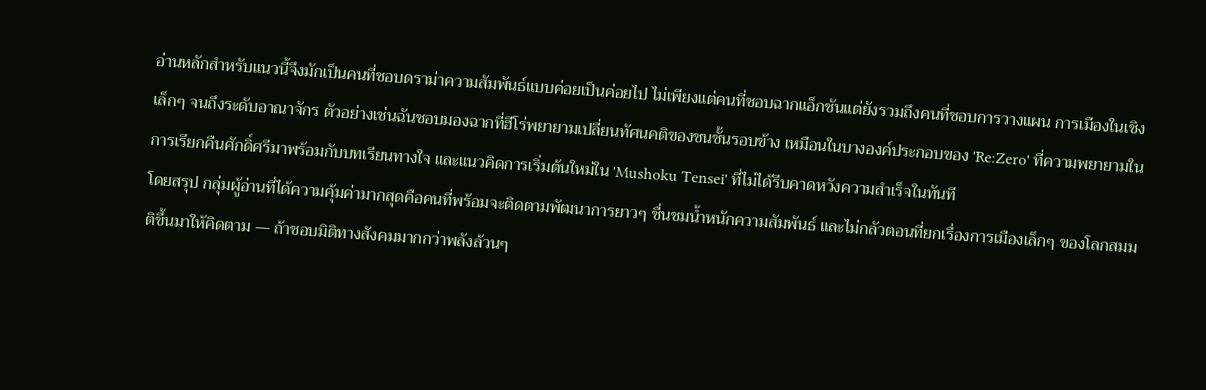อ่านหลักสำหรับแนวนี้จึงมักเป็นคนที่ชอบดราม่าความสัมพันธ์แบบค่อยเป็นค่อยไป ไม่เพียงแต่คนที่ชอบฉากแอ็กชันแต่ยังรวมถึงคนที่ชอบการวางแผน การเมืองในเชิงเล็กๆ จนถึงระดับอาณาจักร ตัวอย่างเช่นฉันชอบมองฉากที่ฮีโร่พยายามเปลี่ยนทัศนคติของชนชั้นรอบข้าง เหมือนในบางองค์ประกอบของ 'Re:Zero' ที่ความพยายามในการเรียกคืนศักดิ์ศรีมาพร้อมกับบทเรียนทางใจ และแนวคิดการเริ่มต้นใหม่ใน 'Mushoku Tensei' ที่ไม่ได้รีบคาดหวังความสำเร็จในทันที
โดยสรุป กลุ่มผู้อ่านที่ได้ความคุ้มค่ามากสุดคือคนที่พร้อมจะติดตามพัฒนาการยาวๆ ชื่นชมน้ำหนักความสัมพันธ์ และไม่กลัวตอนที่ยกเรื่องการเมืองเล็กๆ ของโลกสมมติขึ้นมาให้คิดตาม — ถ้าชอบมิติทางสังคมมากกว่าพลังล้วนๆ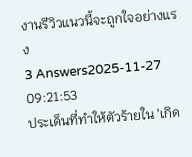งานรีวิวแนวนี้จะถูกใจอย่างแรง
3 Answers2025-11-27 09:21:53
ประเด็นที่ทำให้ตัวร้ายใน 'เกิด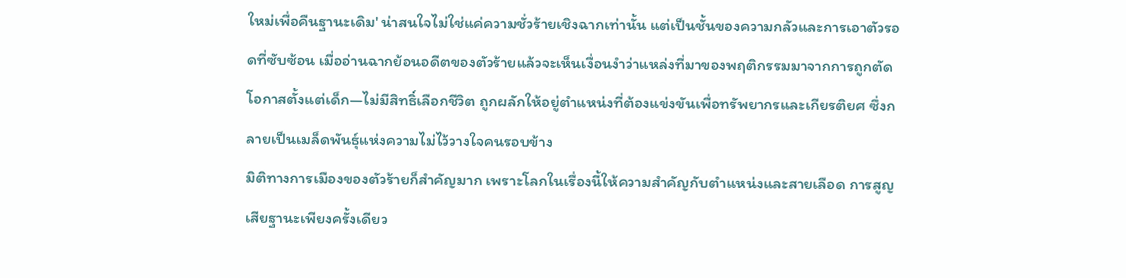ใหม่เพื่อคืนฐานะเดิม' น่าสนใจไม่ใช่แค่ความชั่วร้ายเชิงฉากเท่านั้น แต่เป็นชั้นของความกลัวและการเอาตัวรอดที่ซับซ้อน เมื่ออ่านฉากย้อนอดีตของตัวร้ายแล้วจะเห็นเงื่อนงำว่าแหล่งที่มาของพฤติกรรมมาจากการถูกตัดโอกาสตั้งแต่เด็ก—ไม่มีสิทธิ์เลือกชีวิต ถูกผลักให้อยู่ตำแหน่งที่ต้องแข่งขันเพื่อทรัพยากรและเกียรติยศ ซึ่งกลายเป็นเมล็ดพันธุ์แห่งความไม่ไว้วางใจคนรอบข้าง
มิติทางการเมืองของตัวร้ายก็สำคัญมาก เพราะโลกในเรื่องนี้ให้ความสำคัญกับตำแหน่งและสายเลือด การสูญเสียฐานะเพียงครั้งเดียว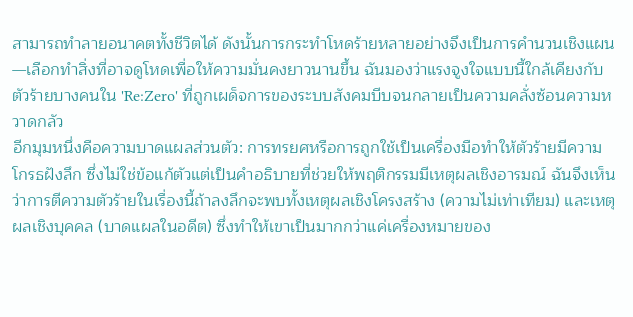สามารถทำลายอนาคตทั้งชีวิตได้ ดังนั้นการกระทำโหดร้ายหลายอย่างจึงเป็นการคำนวนเชิงแผน—เลือกทำสิ่งที่อาจดูโหดเพื่อให้ความมั่นคงยาวนานขึ้น ฉันมองว่าแรงจูงใจแบบนี้ใกล้เคียงกับตัวร้ายบางคนใน 'Re:Zero' ที่ถูกเผด็จการของระบบสังคมบีบจนกลายเป็นความคลั่งซ้อนความหวาดกลัว
อีกมุมหนึ่งคือความบาดแผลส่วนตัว: การทรยศหรือการถูกใช้เป็นเครื่องมือทำให้ตัวร้ายมีความโกรธฝังลึก ซึ่งไม่ใช่ข้อแก้ตัวแต่เป็นคำอธิบายที่ช่วยให้พฤติกรรมมีเหตุผลเชิงอารมณ์ ฉันจึงเห็นว่าการตีความตัวร้ายในเรื่องนี้ถ้าลงลึกจะพบทั้งเหตุผลเชิงโครงสร้าง (ความไม่เท่าเทียม) และเหตุผลเชิงบุคคล (บาดแผลในอดีต) ซึ่งทำให้เขาเป็นมากกว่าแค่เครื่องหมายของ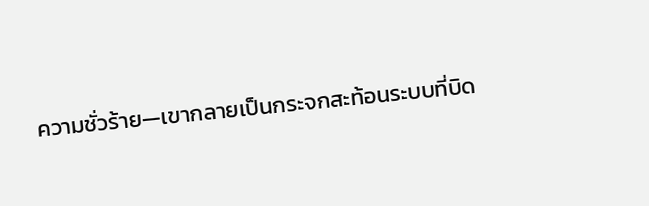ความชั่วร้าย—เขากลายเป็นกระจกสะท้อนระบบที่บิด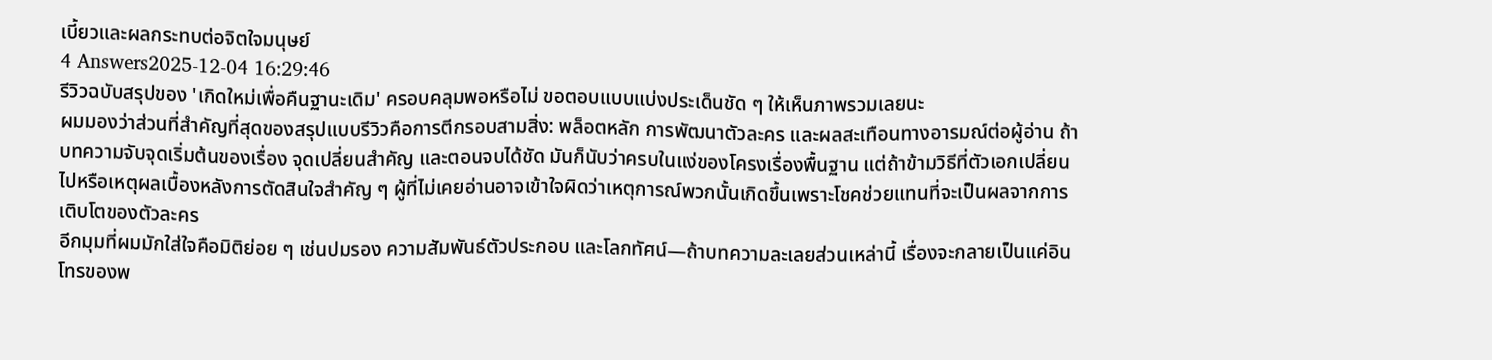เบี้ยวและผลกระทบต่อจิตใจมนุษย์
4 Answers2025-12-04 16:29:46
รีวิวฉบับสรุปของ 'เกิดใหม่เพื่อคืนฐานะเดิม' ครอบคลุมพอหรือไม่ ขอตอบแบบแบ่งประเด็นชัด ๆ ให้เห็นภาพรวมเลยนะ
ผมมองว่าส่วนที่สำคัญที่สุดของสรุปแบบรีวิวคือการตีกรอบสามสิ่ง: พล็อตหลัก การพัฒนาตัวละคร และผลสะเทือนทางอารมณ์ต่อผู้อ่าน ถ้าบทความจับจุดเริ่มต้นของเรื่อง จุดเปลี่ยนสำคัญ และตอนจบได้ชัด มันก็นับว่าครบในแง่ของโครงเรื่องพื้นฐาน แต่ถ้าข้ามวิธีที่ตัวเอกเปลี่ยนไปหรือเหตุผลเบื้องหลังการตัดสินใจสำคัญ ๆ ผู้ที่ไม่เคยอ่านอาจเข้าใจผิดว่าเหตุการณ์พวกนั้นเกิดขึ้นเพราะโชคช่วยแทนที่จะเป็นผลจากการเติบโตของตัวละคร
อีกมุมที่ผมมักใส่ใจคือมิติย่อย ๆ เช่นปมรอง ความสัมพันธ์ตัวประกอบ และโลกทัศน์—ถ้าบทความละเลยส่วนเหล่านี้ เรื่องจะกลายเป็นแค่อินโทรของพ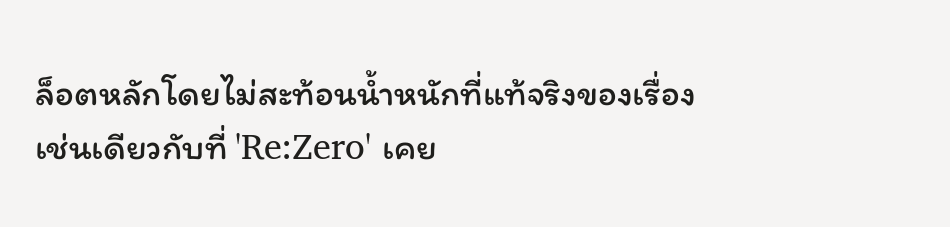ล็อตหลักโดยไม่สะท้อนน้ำหนักที่แท้จริงของเรื่อง เช่นเดียวกับที่ 'Re:Zero' เคย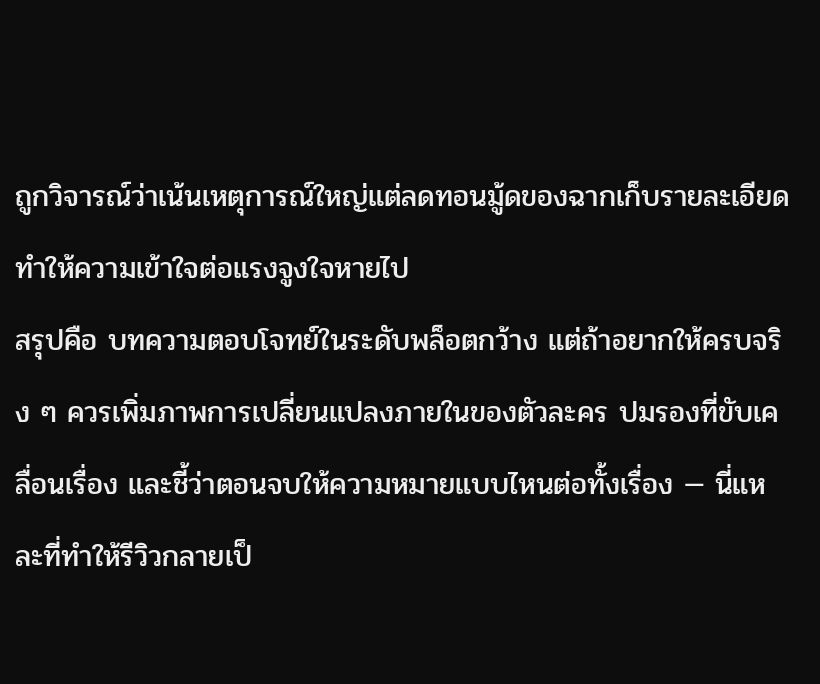ถูกวิจารณ์ว่าเน้นเหตุการณ์ใหญ่แต่ลดทอนมู้ดของฉากเก็บรายละเอียด ทำให้ความเข้าใจต่อแรงจูงใจหายไป
สรุปคือ บทความตอบโจทย์ในระดับพล็อตกว้าง แต่ถ้าอยากให้ครบจริง ๆ ควรเพิ่มภาพการเปลี่ยนแปลงภายในของตัวละคร ปมรองที่ขับเคลื่อนเรื่อง และชี้ว่าตอนจบให้ความหมายแบบไหนต่อทั้งเรื่อง — นี่แหละที่ทำให้รีวิวกลายเป็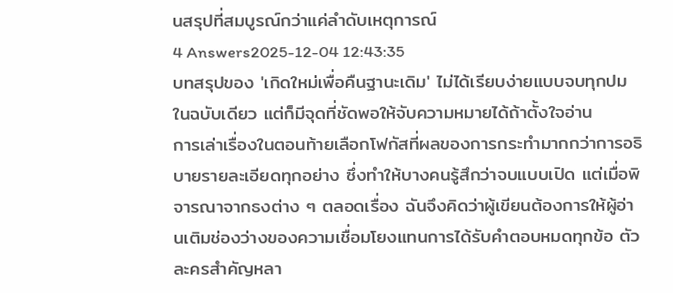นสรุปที่สมบูรณ์กว่าแค่ลำดับเหตุการณ์
4 Answers2025-12-04 12:43:35
บทสรุปของ 'เกิดใหม่เพื่อคืนฐานะเดิม' ไม่ได้เรียบง่ายแบบจบทุกปมในฉบับเดียว แต่ก็มีจุดที่ชัดพอให้จับความหมายได้ถ้าตั้งใจอ่าน
การเล่าเรื่องในตอนท้ายเลือกโฟกัสที่ผลของการกระทำมากกว่าการอธิบายรายละเอียดทุกอย่าง ซึ่งทำให้บางคนรู้สึกว่าจบแบบเปิด แต่เมื่อพิจารณาจากธงต่าง ๆ ตลอดเรื่อง ฉันจึงคิดว่าผู้เขียนต้องการให้ผู้อ่านเติมช่องว่างของความเชื่อมโยงแทนการได้รับคำตอบหมดทุกข้อ ตัวละครสำคัญหลา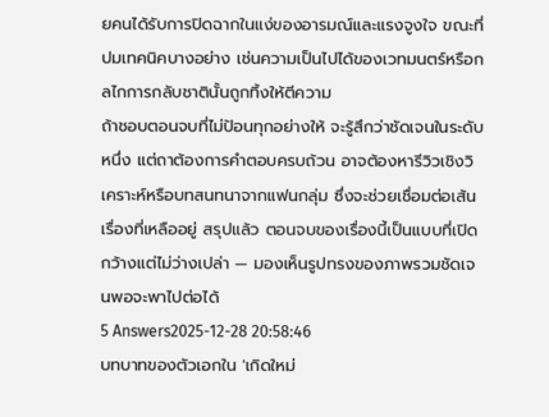ยคนได้รับการปิดฉากในแง่ของอารมณ์และแรงจูงใจ ขณะที่ปมเทคนิคบางอย่าง เช่นความเป็นไปได้ของเวทมนตร์หรือกลไกการกลับชาตินั้นถูกทิ้งให้ตีความ
ถ้าชอบตอนจบที่ไม่ป้อนทุกอย่างให้ จะรู้สึกว่าชัดเจนในระดับหนึ่ง แต่ถาต้องการคำตอบครบถ้วน อาจต้องหารีวิวเชิงวิเคราะห์หรือบทสนทนาจากแฟนกลุ่ม ซึ่งจะช่วยเชื่อมต่อเส้นเรื่องที่เหลืออยู่ สรุปแล้ว ตอนจบของเรื่องนี้เป็นแบบที่เปิดกว้างแต่ไม่ว่างเปล่า — มองเห็นรูปทรงของภาพรวมชัดเจนพอจะพาไปต่อได้
5 Answers2025-12-28 20:58:46
บทบาทของตัวเอกใน 'เกิดใหม่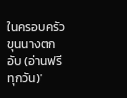ในครอบครัวขุนนางตกอับ (อ่านฟรีทุกวัน)'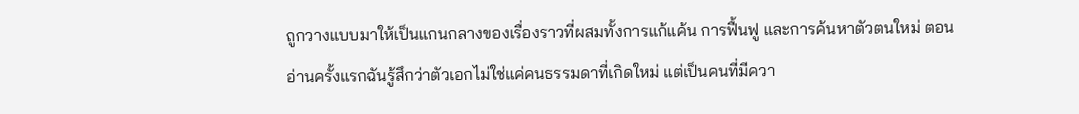ถูกวางแบบมาให้เป็นแกนกลางของเรื่องราวที่ผสมทั้งการแก้แค้น การฟื้นฟู และการค้นหาตัวตนใหม่ ตอนอ่านครั้งแรกฉันรู้สึกว่าตัวเอกไม่ใช่แค่คนธรรมดาที่เกิดใหม่ แต่เป็นคนที่มีควา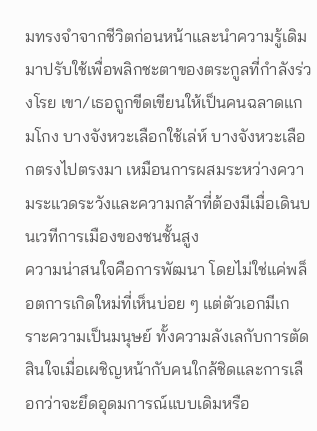มทรงจำจากชีวิตก่อนหน้าและนำความรู้เดิมมาปรับใช้เพื่อพลิกชะตาของตระกูลที่กำลังร่วงโรย เขา/เธอถูกขีดเขียนให้เป็นคนฉลาดแกมโกง บางจังหวะเลือกใช้เล่ห์ บางจังหวะเลือกตรงไปตรงมา เหมือนการผสมระหว่างความระแวดระวังและความกล้าที่ต้องมีเมื่อเดินบนเวทีการเมืองของชนชั้นสูง
ความน่าสนใจคือการพัฒนา โดยไม่ใช่แค่พล็อตการเกิดใหม่ที่เห็นบ่อย ๆ แต่ตัวเอกมีเกราะความเป็นมนุษย์ ทั้งความลังเลกับการตัดสินใจเมื่อเผชิญหน้ากับคนใกล้ชิดและการเลือกว่าจะยึดอุดมการณ์แบบเดิมหรือ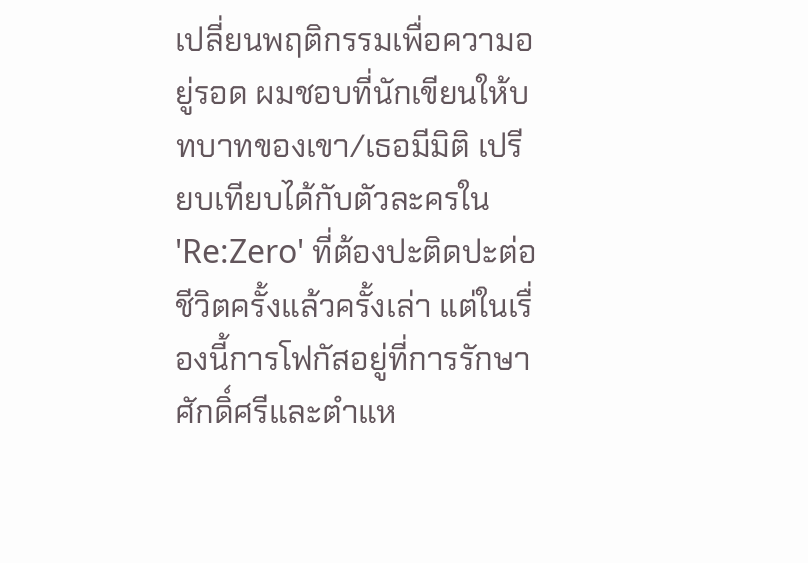เปลี่ยนพฤติกรรมเพื่อความอยู่รอด ผมชอบที่นักเขียนให้บทบาทของเขา/เธอมีมิติ เปรียบเทียบได้กับตัวละครใน 'Re:Zero' ที่ต้องปะติดปะต่อชีวิตครั้งแล้วครั้งเล่า แต่ในเรื่องนี้การโฟกัสอยู่ที่การรักษาศักดิ์ศรีและตำแห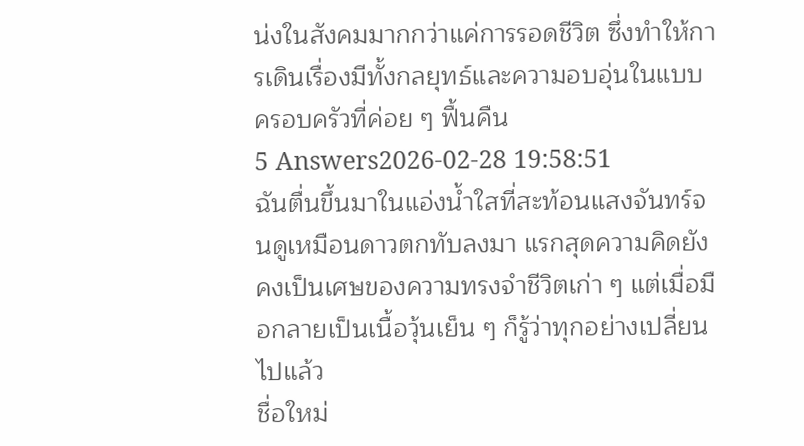น่งในสังคมมากกว่าแค่การรอดชีวิต ซึ่งทำให้การเดินเรื่องมีทั้งกลยุทธ์และความอบอุ่นในแบบครอบครัวที่ค่อย ๆ ฟื้นคืน
5 Answers2026-02-28 19:58:51
ฉันตื่นขึ้นมาในแอ่งน้ำใสที่สะท้อนแสงจันทร์จนดูเหมือนดาวตกทับลงมา แรกสุดความคิดยังคงเป็นเศษของความทรงจำชีวิตเก่า ๆ แต่เมื่อมือกลายเป็นเนื้อวุ้นเย็น ๆ ก็รู้ว่าทุกอย่างเปลี่ยนไปแล้ว
ชื่อใหม่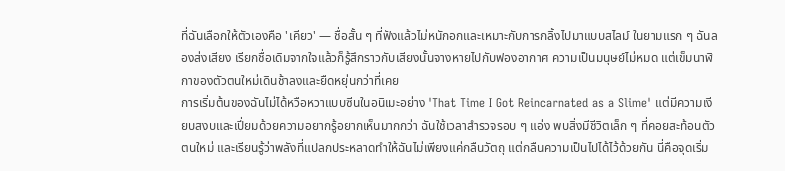ที่ฉันเลือกให้ตัวเองคือ 'เคียว' — ชื่อสั้น ๆ ที่ฟังแล้วไม่หนักอกและเหมาะกับการกลิ้งไปมาแบบสไลม์ ในยามแรก ๆ ฉันลองส่งเสียง เรียกชื่อเดิมจากใจแล้วก็รู้สึกราวกับเสียงนั้นจางหายไปกับฟองอากาศ ความเป็นมนุษย์ไม่หมด แต่เข็มนาฬิกาของตัวตนใหม่เดินช้าลงและยืดหยุ่นกว่าที่เคย
การเริ่มต้นของฉันไม่ได้หวือหวาแบบซีนในอนิเมะอย่าง 'That Time I Got Reincarnated as a Slime' แต่มีความเงียบสงบและเปี่ยมด้วยความอยากรู้อยากเห็นมากกว่า ฉันใช้เวลาสำรวจรอบ ๆ แอ่ง พบสิ่งมีชีวิตเล็ก ๆ ที่คอยสะท้อนตัวตนใหม่ และเรียนรู้ว่าพลังที่แปลกประหลาดทำให้ฉันไม่เพียงแค่กลืนวัตถุ แต่กลืนความเป็นไปได้ไว้ด้วยกัน นี่คือจุดเริ่ม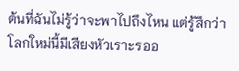ต้นที่ฉันไม่รู้ว่าจะพาไปถึงไหน แต่รู้สึกว่าโลกใหม่นี้มีเสียงหัวเราะรออ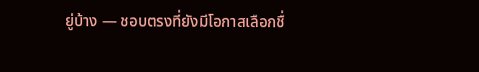ยู่บ้าง — ชอบตรงที่ยังมีโอกาสเลือกชื่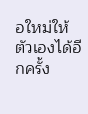อใหม่ให้ตัวเองได้อีกครั้ง